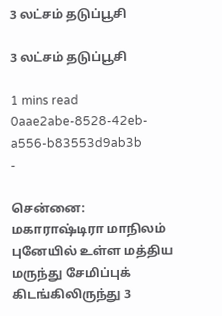3 லட்சம் தடுப்பூசி

3 லட்சம் தடுப்பூசி

1 mins read
0aae2abe-8528-42eb-a556-b83553d9ab3b
-

சென்னை: மகாராஷ்டிரா மாநிலம் புனேயில் உள்ள மத்திய மருந்து சேமிப்புக் கிடங்கிலிருந்து 3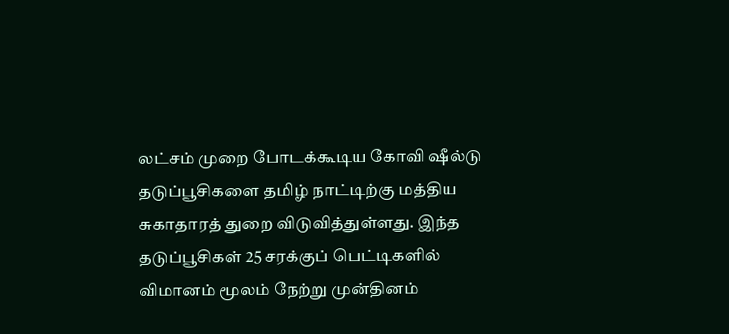லட்சம் முறை போடக்கூடிய கோவி ஷீல்டு தடுப்பூசிகளை தமிழ் நாட்டிற்கு மத்திய சுகாதாரத் துறை விடுவித்துள்ளது. இந்த தடுப்பூசிகள் 25 சரக்குப் பெட்டிகளில் விமானம் மூலம் நேற்று முன்தினம்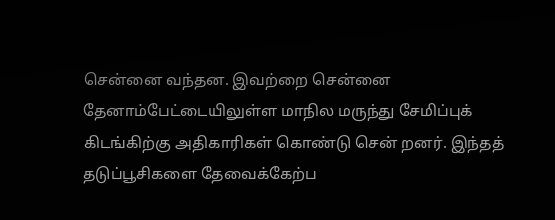சென்னை வந்தன. இவற்றை சென்னை தேனாம்பேட்டையிலுள்ள மாநில மருந்து சேமிப்புக் கிடங்கிற்கு அதிகாரிகள் கொண்டு சென் றனர். இந்தத் தடுப்பூசிகளை தேவைக்கேற்ப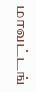மாவட்டங்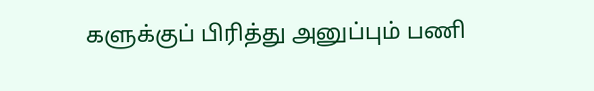களுக்குப் பிரித்து அனுப்பும் பணி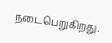நடைபெறுகிறது.